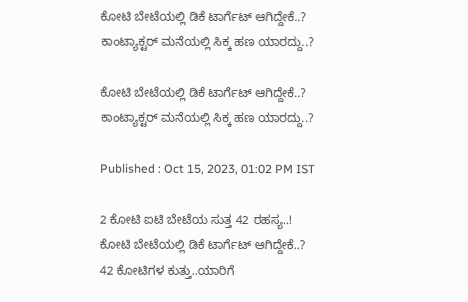ಕೋಟಿ ಬೇಟೆಯಲ್ಲಿ ಡಿಕೆ ಟಾರ್ಗೆಟ್ ಆಗಿದ್ದೇಕೆ..? ಕಾಂಟ್ಯಾಕ್ಟರ್ ಮನೆಯಲ್ಲಿ ಸಿಕ್ಕ ಹಣ ಯಾರದ್ದು..?

ಕೋಟಿ ಬೇಟೆಯಲ್ಲಿ ಡಿಕೆ ಟಾರ್ಗೆಟ್ ಆಗಿದ್ದೇಕೆ..? ಕಾಂಟ್ಯಾಕ್ಟರ್ ಮನೆಯಲ್ಲಿ ಸಿಕ್ಕ ಹಣ ಯಾರದ್ದು..?

Published : Oct 15, 2023, 01:02 PM IST

2 ಕೋಟಿ ಐಟಿ ಬೇಟೆಯ ಸುತ್ತ 42 ರಹಸ್ಯ..!
ಕೋಟಿ ಬೇಟೆಯಲ್ಲಿ ಡಿಕೆ ಟಾರ್ಗೆಟ್ ಆಗಿದ್ದೇಕೆ..?
42 ಕೋಟಿಗಳ ಕುತ್ತು..ಯಾರಿಗೆ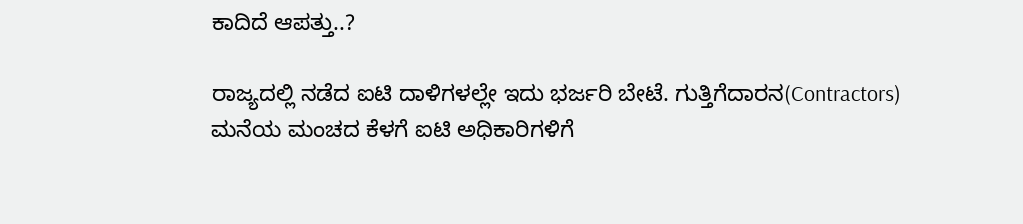ಕಾದಿದೆ ಆಪತ್ತು..?

ರಾಜ್ಯದಲ್ಲಿ ನಡೆದ ಐಟಿ ದಾಳಿಗಳಲ್ಲೇ ಇದು ಭರ್ಜರಿ ಬೇಟೆ. ಗುತ್ತಿಗೆದಾರನ(Contractors) ಮನೆಯ ಮಂಚದ ಕೆಳಗೆ ಐಟಿ ಅಧಿಕಾರಿಗಳಿಗೆ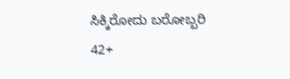ಸಿಕ್ಕಿರೋದು ಬರೋಬ್ಬರಿ 42+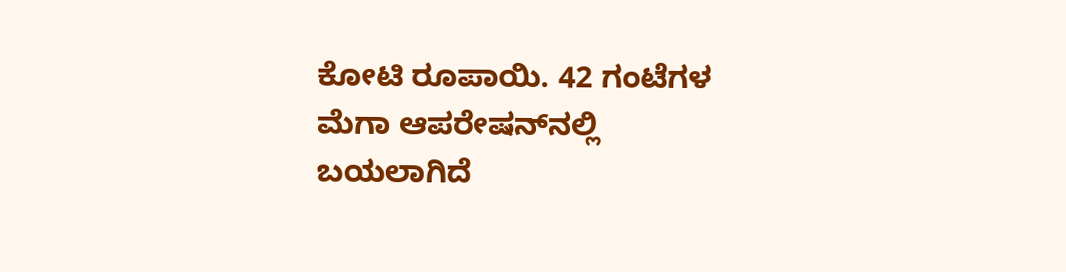ಕೋಟಿ ರೂಪಾಯಿ. 42 ಗಂಟೆಗಳ ಮೆಗಾ ಆಪರೇಷನ್‌ನಲ್ಲಿ ಬಯಲಾಗಿದೆ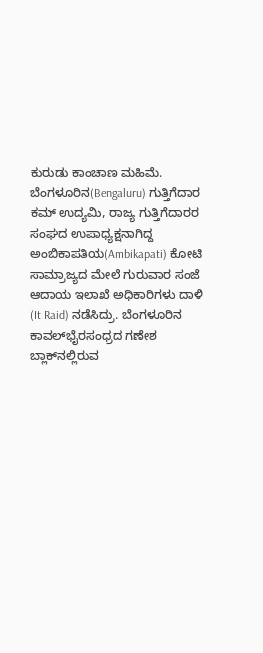ಕುರುಡು ಕಾಂಚಾಣ ಮಹಿಮೆ. ಬೆಂಗಳೂರಿನ(Bengaluru) ಗುತ್ತಿಗೆದಾರ ಕಮ್ ಉದ್ಯಮಿ, ರಾಜ್ಯ ಗುತ್ತಿಗೆದಾರರ ಸಂಘದ ಉಪಾಧ್ಯಕ್ಷನಾಗಿದ್ದ ಅಂಬಿಕಾಪತಿಯ(Ambikapati) ಕೋಟಿ ಸಾಮ್ರಾಜ್ಯದ ಮೇಲೆ ಗುರುವಾರ ಸಂಜೆ ಆದಾಯ ಇಲಾಖೆ ಅಧಿಕಾರಿಗಳು ದಾಳಿ (It Raid) ನಡೆಸಿದ್ರು. ಬೆಂಗಳೂರಿನ ಕಾವಲ್‌ಭೈರಸಂಧ್ರದ ಗಣೇಶ ಬ್ಲಾಕ್‌ನಲ್ಲಿರುವ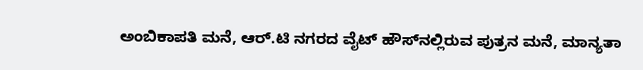ಅಂಬಿಕಾಪತಿ ಮನೆ, ಆರ್.ಟಿ ನಗರದ ವೈಟ್ ಹೌಸ್‌ನಲ್ಲಿರುವ ಪುತ್ರನ ಮನೆ, ಮಾನ್ಯತಾ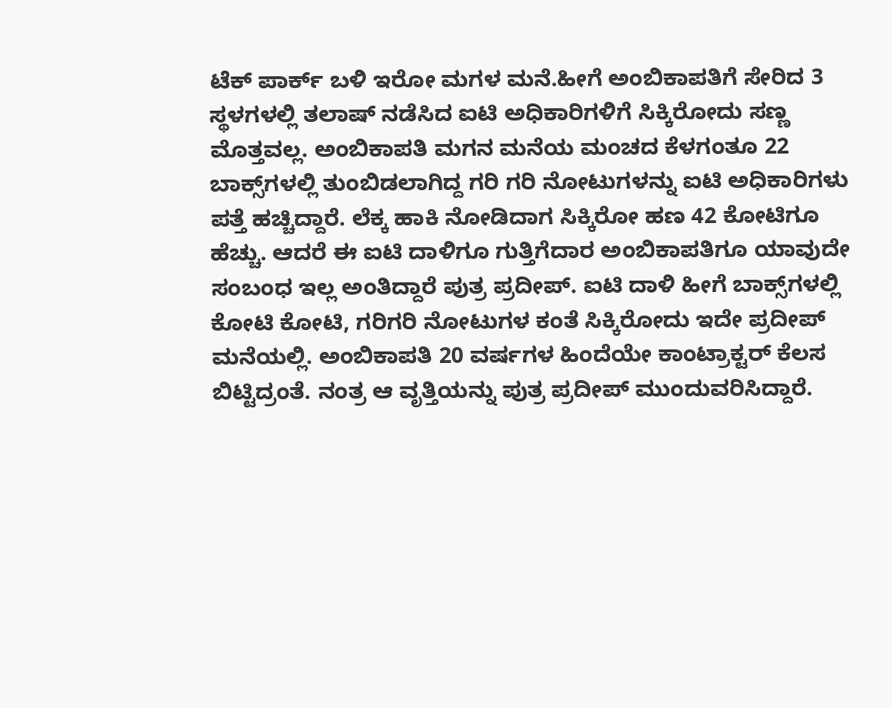ಟೆಕ್ ಪಾರ್ಕ್ ಬಳಿ ಇರೋ ಮಗಳ ಮನೆ.ಹೀಗೆ ಅಂಬಿಕಾಪತಿಗೆ ಸೇರಿದ 3 ಸ್ಥಳಗಳಲ್ಲಿ ತಲಾಷ್ ನಡೆಸಿದ ಐಟಿ ಅಧಿಕಾರಿಗಳಿಗೆ ಸಿಕ್ಕಿರೋದು ಸಣ್ಣ ಮೊತ್ತವಲ್ಲ. ಅಂಬಿಕಾಪತಿ ಮಗನ ಮನೆಯ ಮಂಚದ ಕೆಳಗಂತೂ 22 ಬಾಕ್ಸ್‌ಗಳಲ್ಲಿ ತುಂಬಿಡಲಾಗಿದ್ದ ಗರಿ ಗರಿ ನೋಟುಗಳನ್ನು ಐಟಿ ಅಧಿಕಾರಿಗಳು ಪತ್ತೆ ಹಚ್ಚಿದ್ದಾರೆ. ಲೆಕ್ಕ ಹಾಕಿ ನೋಡಿದಾಗ ಸಿಕ್ಕಿರೋ ಹಣ 42 ಕೋಟಿಗೂ  ಹೆಚ್ಚು. ಆದರೆ ಈ ಐಟಿ ದಾಳಿಗೂ ಗುತ್ತಿಗೆದಾರ ಅಂಬಿಕಾಪತಿಗೂ ಯಾವುದೇ ಸಂಬಂಧ ಇಲ್ಲ ಅಂತಿದ್ದಾರೆ ಪುತ್ರ ಪ್ರದೀಪ್. ಐಟಿ ದಾಳಿ ಹೀಗೆ ಬಾಕ್ಸ್‌ಗಳಲ್ಲಿ ಕೋಟಿ ಕೋಟಿ, ಗರಿಗರಿ ನೋಟುಗಳ ಕಂತೆ ಸಿಕ್ಕಿರೋದು ಇದೇ ಪ್ರದೀಪ್ ಮನೆಯಲ್ಲಿ. ಅಂಬಿಕಾಪತಿ 20 ವರ್ಷಗಳ ಹಿಂದೆಯೇ ಕಾಂಟ್ರಾಕ್ಟರ್ ಕೆಲಸ ಬಿಟ್ಟಿದ್ರಂತೆ. ನಂತ್ರ ಆ ವೃತ್ತಿಯನ್ನು ಪುತ್ರ ಪ್ರದೀಪ್ ಮುಂದುವರಿಸಿದ್ದಾರೆ.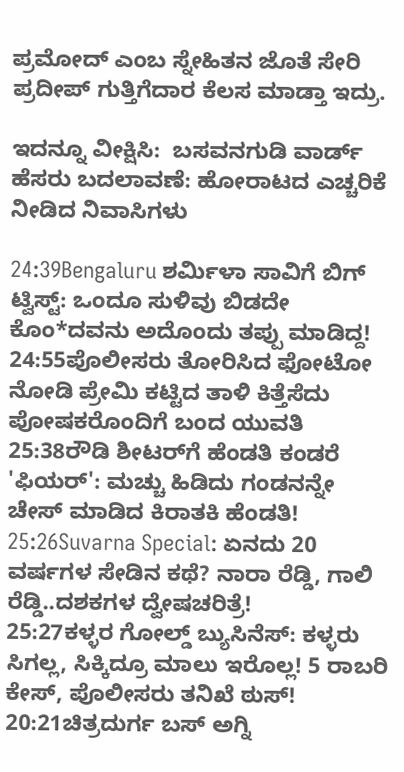ಪ್ರಮೋದ್ ಎಂಬ ಸ್ನೇಹಿತನ ಜೊತೆ ಸೇರಿ ಪ್ರದೀಪ್ ಗುತ್ತಿಗೆದಾರ ಕೆಲಸ ಮಾಡ್ತಾ ಇದ್ರು.

ಇದನ್ನೂ ವೀಕ್ಷಿಸಿ:  ಬಸವನಗುಡಿ ವಾರ್ಡ್‌ ಹೆಸರು ಬದಲಾವಣೆ: ಹೋರಾಟದ ಎಚ್ಚರಿಕೆ ನೀಡಿದ ನಿವಾಸಿಗಳು

24:39Bengaluru ಶರ್ಮಿಳಾ ಸಾವಿಗೆ ಬಿಗ್ ಟ್ವಿಸ್ಟ್: ಒಂದೂ ಸುಳಿವು ಬಿಡದೇ ಕೊಂ*ದವನು ಅದೊಂದು ತಪ್ಪು ಮಾಡಿದ್ದ!
24:55ಪೊಲೀಸರು ತೋರಿಸಿದ ಫೋಟೋ ನೋಡಿ ಪ್ರೇಮಿ ಕಟ್ಟಿದ ತಾಳಿ ಕಿತ್ತೆಸೆದು ಪೋಷಕರೊಂದಿಗೆ ಬಂದ ಯುವತಿ
25:38ರೌಡಿ ಶೀಟರ್‌ಗೆ ಹೆಂಡತಿ ಕಂಡರೆ 'ಫಿಯರ್': ಮಚ್ಚು ಹಿಡಿದು ಗಂಡನನ್ನೇ ಚೇಸ್ ಮಾಡಿದ ಕಿರಾತಕಿ ಹೆಂಡತಿ!
25:26Suvarna Special: ಏನದು 20 ವರ್ಷಗಳ ಸೇಡಿನ ಕಥೆ? ನಾರಾ ರೆಡ್ಡಿ, ಗಾಲಿ ರೆಡ್ಡಿ..ದಶಕಗಳ ದ್ವೇಷಚರಿತ್ರೆ!
25:27ಕಳ್ಳರ ಗೋಲ್ಡ್ ಬ್ಯುಸಿನೆಸ್: ಕಳ್ಳರು ಸಿಗಲ್ಲ, ಸಿಕ್ಕಿದ್ರೂ ಮಾಲು ಇರೊಲ್ಲ! 5 ರಾಬರಿ ಕೇಸ್, ಪೊಲೀಸರು ತನಿಖೆ ಠುಸ್!
20:21ಚಿತ್ರದುರ್ಗ ಬಸ್ ಅಗ್ನಿ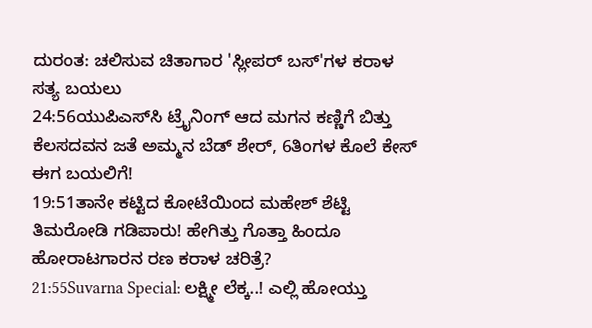ದುರಂತ: ಚಲಿಸುವ ಚಿತಾಗಾರ 'ಸ್ಲೀಪರ್ ಬಸ್‌'ಗಳ ಕರಾಳ ಸತ್ಯ ಬಯಲು
24:56ಯುಪಿಎಸ್‌ಸಿ ಟ್ರೈನಿಂಗ್ ಆದ ಮಗನ ಕಣ್ಣಿಗೆ ಬಿತ್ತು ಕೆಲಸದವನ ಜತೆ ಅಮ್ಮನ ಬೆಡ್‌ ಶೇರ್, 6ತಿಂಗಳ ಕೊಲೆ ಕೇಸ್ ಈಗ ಬಯಲಿಗೆ!
19:51ತಾನೇ ಕಟ್ಟಿದ ಕೋಟೆಯಿಂದ ಮಹೇಶ್ ಶೆಟ್ಟಿ ತಿಮರೋಡಿ ಗಡಿಪಾರು! ಹೇಗಿತ್ತು ಗೊತ್ತಾ ಹಿಂದೂ ಹೋರಾಟಗಾರನ ರಣ ಕರಾಳ ಚರಿತ್ರೆ?
21:55Suvarna Special: ಲಕ್ಷ್ಮೀ ಲೆಕ್ಕ..! ಎಲ್ಲಿ ಹೋಯ್ತು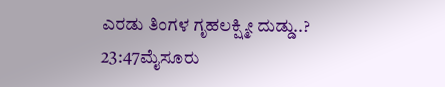ಎರಡು ತಿಂಗಳ ಗೃಹಲಕ್ಷ್ಮೀ ದುಡ್ಡು..?
23:47ಮೈಸೂರು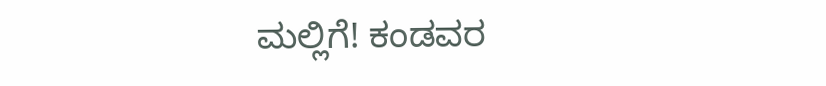ಮಲ್ಲಿಗೆ! ಕಂಡವರ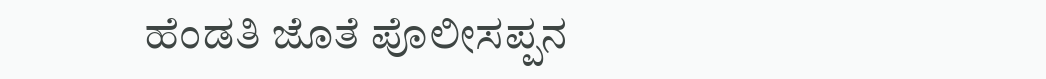ಹೆಂಡತಿ ಜೊತೆ ಪೊಲೀಸಪ್ಪನ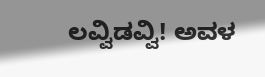ಲವ್ವಿಡವ್ವಿ! ಅವಳ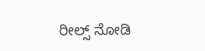ರೀಲ್ಸ್ ನೋಡಿ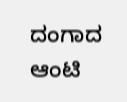ದಂಗಾದ ಆಂಟಿ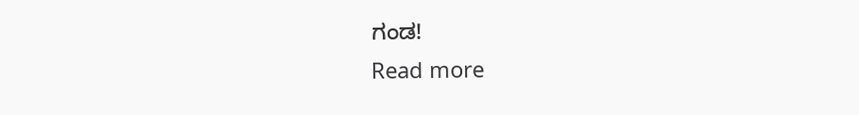ಗಂಡ!
Read more